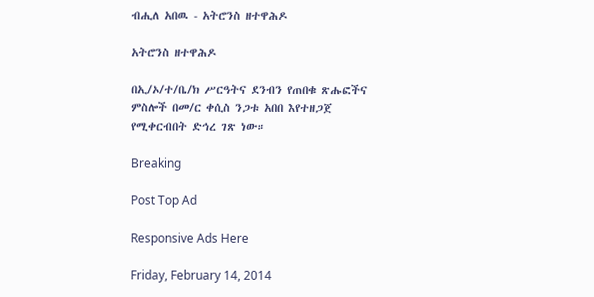ብሒለ አበዉ - አትሮንስ ዘተዋሕዶ

አትሮንስ ዘተዋሕዶ

በኢ/ኦ/ተ/ቤ/ክ ሥርዓትና ደንብን የጠበቁ ጽሑፎችና ምስሎች በመ/ር ቀሲስ ንጋቱ አበበ እየተዘጋጀ የሚቀርብበት ድኅረ ገጽ ነው።

Breaking

Post Top Ad

Responsive Ads Here

Friday, February 14, 2014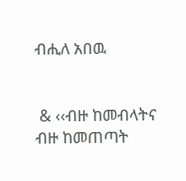ብሒለ አበዉ


 & ‹‹ብዙ ከመብላትና ብዙ ከመጠጣት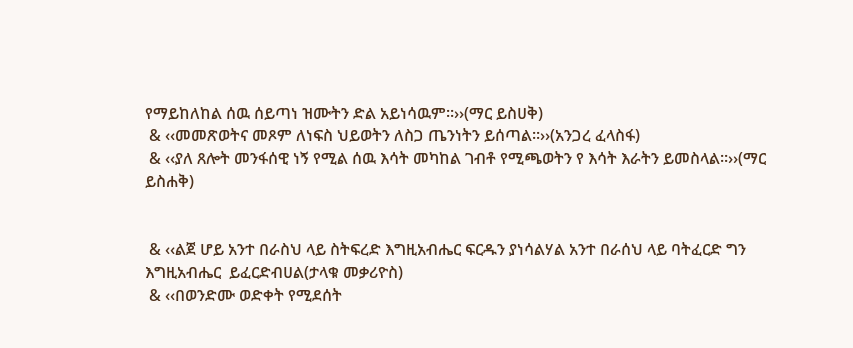የማይከለከል ሰዉ ሰይጣነ ዝሙትን ድል አይነሳዉም፡፡››(ማር ይስሀቅ)
 & ‹‹መመጽወትና መጾም ለነፍስ ህይወትን ለስጋ ጤንነትን ይሰጣል፡፡››(አንጋረ ፈላስፋ)
 & ‹‹ያለ ጸሎት መንፋሰዊ ነኝ የሚል ሰዉ እሳት መካከል ገብቶ የሚጫወትን የ እሳት እራትን ይመስላል፡፡››(ማር ይስሐቅ)


 & ‹‹ልጀ ሆይ አንተ በራስህ ላይ ስትፍረድ እግዚአብሔር ፍርዱን ያነሳልሃል አንተ በራሰህ ላይ ባትፈርድ ግን  እግዚአብሔር  ይፈርድብሀል(ታላቁ መቃሪዮስ)
 & ‹‹በወንድሙ ወድቀት የሚደሰት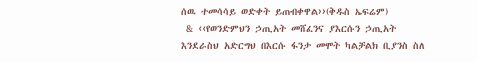ሰዉ ተመሳሳይ ወድቀት ይጠብቀዋል››(ቅዱስ ኤፍሬም)
 & ‹‹የወንድምህን ኃጢአት መሸፈንና ያእርሱን ኃጢአት እንደራስህ አድርግህ በእርሱ ፋንታ መሞት ካልቻልክ ቢያንስ ስለ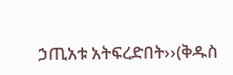ኃጢአቱ አትፍረድበት››(ቅዱስ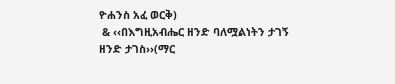ዮሐንስ አፈ ወርቅ)
 & ‹‹በእግዚአብሔር ዘንድ ባለሟልነትን ታገኝ ዘንድ ታገስ››(ማር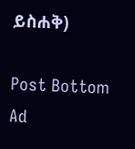ይስሐቅ)

Post Bottom Ad